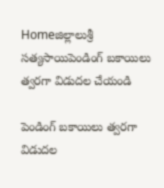Homeజిల్లాలుశ్రీ సత్యసాయిపెండింగ్ బకాయిలు త్వరగా విడుదల చేయండి

పెండింగ్ బకాయిలు త్వరగా విడుదల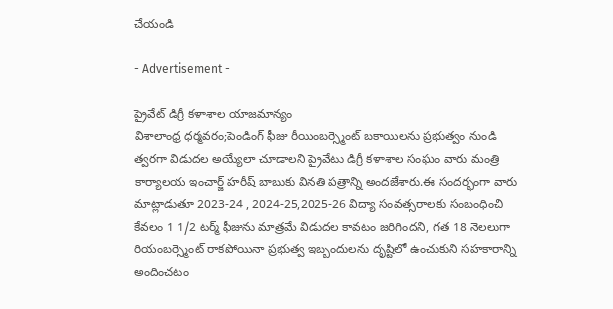చేయండి

- Advertisement -

ప్రైవేట్ డిగ్రీ కళాశాల యాజమాన్యం
విశాలాంధ్ర ధర్మవరం;పెండింగ్ ఫీజు రీయింబర్స్మెంట్ బకాయిలను ప్రభుత్వం నుండి త్వరగా విడుదల అయ్యేలా చూడాలని ప్రైవేటు డిగ్రీ కళాశాల సంఘం వారు మంత్రి కార్యాలయ ఇంచార్జ్ హరీష్ బాబుకు వినతి పత్రాన్ని అందజేశారు.ఈ సందర్భంగా వారు మాట్లాడుతూ 2023-24 , 2024-25,2025-26 విద్యా సంవత్సరాలకు సంబంధించి కేవలం 1 1/2 టర్మ్ ఫీజును మాత్రమే విడుదల కావటం జరిగిందని, గత 18 నెలలుగా రియంబర్స్మెంట్ రాకపోయినా ప్రభుత్వ ఇబ్బందులను దృష్టిలో ఉంచుకుని సహకారాన్ని అందించటం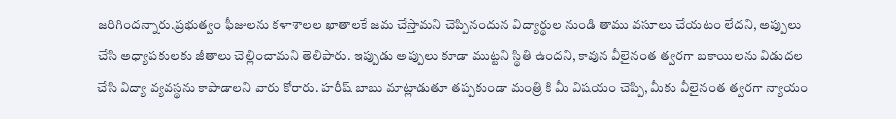జరిగిందన్నారు.ప్రభుత్వం ఫీజులను కళాశాలల ఖాతాలకే జమ చేస్తామని చెప్పినందున విద్యార్థుల నుండి తాము వసూలు చేయటం లేదని, అప్పులు చేసి అధ్యాపకులకు జీతాలు చెల్లించామని తెలిపారు. ఇప్పుడు అప్పులు కూడా ముట్టని స్థితి ఉందని, కావున వీలైనంత త్వరగా బకాయిలను విడుదల చేసి విద్యా వ్యవస్థను కాపాడాలని వారు కోరారు. హరీష్ బాబు మాట్లాడుతూ తప్పకుండా మంత్రి కి మీ విషయం చెప్పి, మీకు వీలైనంత త్వరగా న్యాయం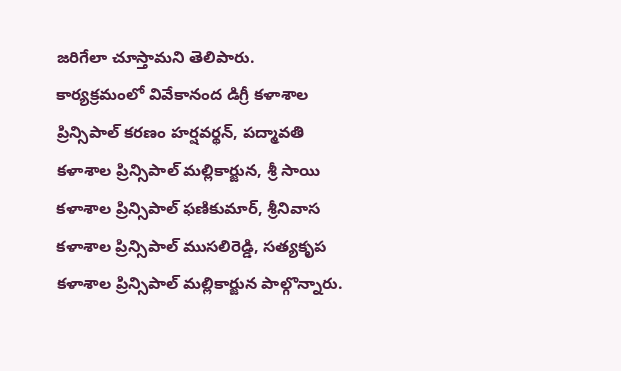జరిగేలా చూస్తామని తెలిపారు. కార్యక్రమంలో వివేకానంద డిగ్రీ కళాశాల ప్రిన్సిపాల్ కరణం హర్షవర్థన్, పద్మావతి కళాశాల ప్రిన్సిపాల్ మల్లికార్జున, శ్రీ సాయి కళాశాల ప్రిన్సిపాల్ ఫణికుమార్, శ్రీనివాస కళాశాల ప్రిన్సిపాల్ ముసలిరెడ్డి, సత్యకృప కళాశాల ప్రిన్సిపాల్ మల్లికార్జున పాల్గొన్నారు.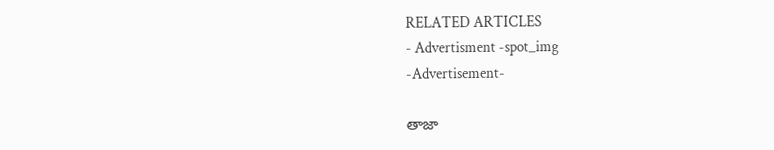RELATED ARTICLES
- Advertisment -spot_img
-Advertisement-

తాజా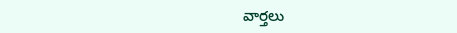వార్తలు